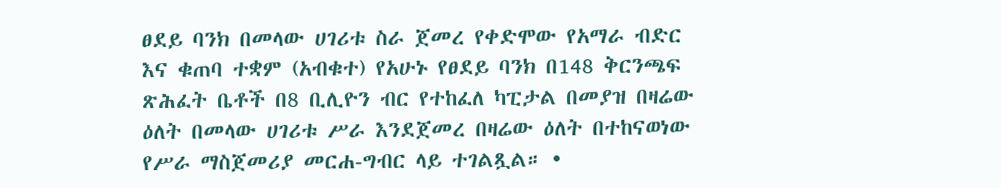ፀደይ ባንክ በመላው ሀገሪቱ ስራ ጀመረ የቀድሞው የአማራ ብድር እና ቁጠባ ተቋም (አብቁተ) የአሁኑ የፀደይ ባንክ በ148 ቅርንጫፍ ጽሕፈት ቤቶች በ8 ቢሊዮን ብር የተከፈለ ካፒታል በመያዝ በዛሬው ዕለት በመላው ሀገሪቱ ሥራ እንደጀመረ በዛሬው ዕለት በተከናወነው የሥራ ማስጀመሪያ መርሐ-ግብር ላይ ተገልጿል። •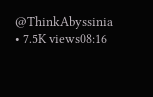@ThinkAbyssinia • 7.5K views08:16